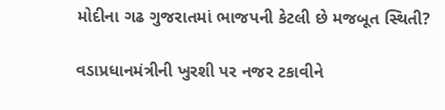મોદીના ગઢ ગુજરાતમાં ભાજપની કેટલી છે મજબૂત સ્થિતી?

વડાપ્રધાનમંત્રીની ખુરશી પર નજર ટકાવીને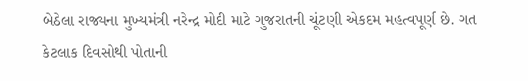બેઠેલા રાજ્યના મુખ્યમંત્રી નરેન્દ્ર મોદી માટે ગુજરાતની ચૂંટણી એકદમ મહત્વપૂર્ણ છે. ગત કેટલાક દિવસોથી પોતાની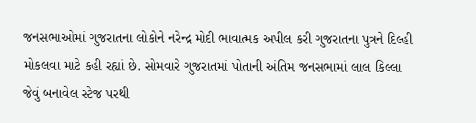જનસભાઓમાં ગુજરાતના લોકોને નરેન્દ્ર મોદી ભાવાત્મક અપીલ કરી ગુજરાતના પુત્રને દિલ્હી મોકલવા માટે કહી રહ્યાં છે. સોમવારે ગુજરાતમાં પોતાની અંતિમ જનસભામાં લાલ કિલ્લા જેવું બનાવેલ સ્ટેજ પરથી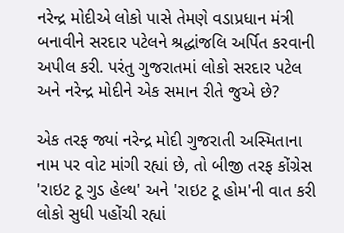નરેન્દ્ર મોદીએ લોકો પાસે તેમણે વડાપ્રધાન મંત્રી બનાવીને સરદાર પટેલને શ્રદ્ધાંજલિ અર્પિત કરવાની અપીલ કરી. પરંતુ ગુજરાતમાં લોકો સરદાર પટેલ અને નરેન્દ્ર મોદીને એક સમાન રીતે જુએ છે?

એક તરફ જ્યાં નરેન્દ્ર મોદી ગુજરાતી અસ્મિતાના નામ પર વોટ માંગી રહ્યાં છે, તો બીજી તરફ કોંગ્રેસ 'રાઇટ ટૂ ગુડ હેલ્થ' અને 'રાઇટ ટૂ હોમ'ની વાત કરી લોકો સુધી પહોંચી રહ્યાં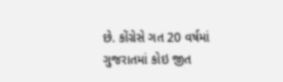છે. કોંગ્રેસે ગત 20 વર્ષમાં ગુજરાતમાં કોઇ જીત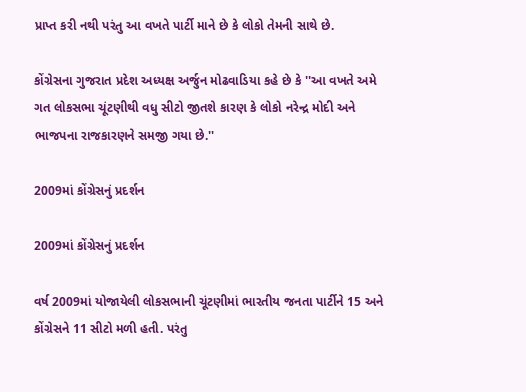પ્રાપ્ત કરી નથી પરંતુ આ વખતે પાર્ટી માને છે કે લોકો તેમની સાથે છે.

કોંગ્રેસના ગુજરાત પ્રદેશ અધ્યક્ષ અર્જુન મોઢવાડિયા કહે છે કે ''આ વખતે અમે ગત લોકસભા ચૂંટણીથી વધુ સીટો જીતશે કારણ કે લોકો નરેન્દ્ર મોદી અને ભાજપના રાજકારણને સમજી ગયા છે.''

2009માં કોંગ્રેસનું પ્રદર્શન

2009માં કોંગ્રેસનું પ્રદર્શન

વર્ષ 2009માં યોજાયેલી લોકસભાની ચૂંટણીમાં ભારતીય જનતા પાર્ટીને 15 અને કોંગ્રેસને 11 સીટો મળી હતી. પરંતુ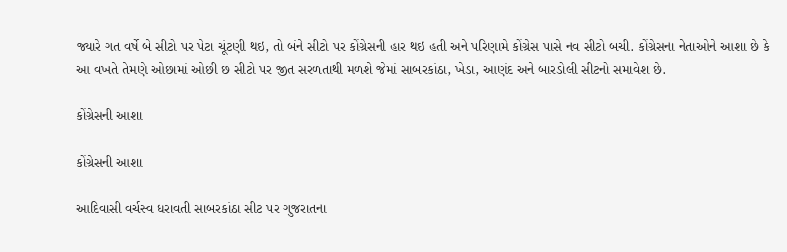જ્યારે ગત વર્ષે બે સીટો પર પેટા ચૂંટણી થઇ, તો બંને સીટો પર કોંગ્રેસની હાર થઇ હતી અને પરિણામે કોંગ્રેસ પાસે નવ સીટો બચી. કોંગ્રેસના નેતાઓને આશા છે કે આ વખતે તેમણે ઓછામાં ઓછી છ સીટો પર જીત સરળતાથી મળશે જેમાં સાબરકાંઠા, ખેડા, આણંદ અને બારડોલી સીટનો સમાવેશ છે.

કોંગ્રેસની આશા

કોંગ્રેસની આશા

આદિવાસી વર્ચસ્વ ધરાવતી સાબરકાંઠા સીટ પર ગુજરાતના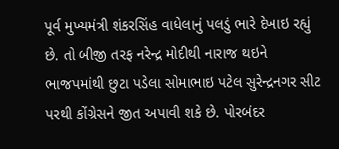પૂર્વ મુખ્યમંત્રી શંકરસિંહ વાધેલાનું પલડું ભારે દેખાઇ રહ્યું છે. તો બીજી તરફ નરેન્દ્ર મોદીથી નારાજ થઇને ભાજપમાંથી છુટા પડેલા સોમાભાઇ પટેલ સુરેન્દ્રનગર સીટ પરથી કોંગ્રેસને જીત અપાવી શકે છે. પોરબંદર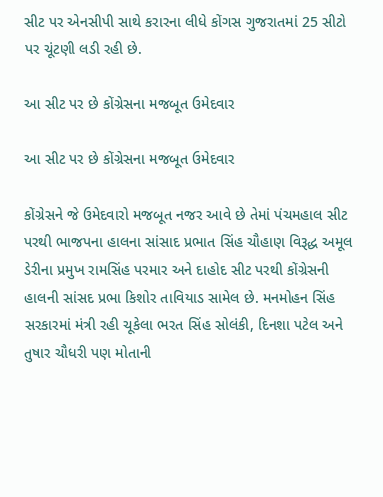સીટ પર એનસીપી સાથે કરારના લીધે કોંગસ ગુજરાતમાં 25 સીટો પર ચૂંટણી લડી રહી છે.

આ સીટ પર છે કોંગ્રેસના મજબૂત ઉમેદવાર

આ સીટ પર છે કોંગ્રેસના મજબૂત ઉમેદવાર

કોંગ્રેસને જે ઉમેદવારો મજબૂત નજર આવે છે તેમાં પંચમહાલ સીટ પરથી ભાજપના હાલના સાંસાદ પ્રભાત સિંહ ચૌહાણ વિરૂદ્ધ અમૂલ ડેરીના પ્રમુખ રામસિંહ પરમાર અને દાહોદ સીટ પરથી કોંગ્રેસની હાલની સાંસદ પ્રભા કિશોર તાવિયાડ સામેલ છે. મનમોહન સિંહ સરકારમાં મંત્રી રહી ચૂકેલા ભરત સિંહ સોલંકી, દિનશા પટેલ અને તુષાર ચૌધરી પણ મોતાની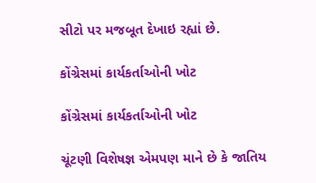સીટો પર મજબૂત દેખાઇ રહ્યાં છે.

કોંગ્રેસમાં કાર્યકર્તાઓની ખોટ

કોંગ્રેસમાં કાર્યકર્તાઓની ખોટ

ચૂંટણી વિશેષજ્ઞ એમપણ માને છે કે જાતિય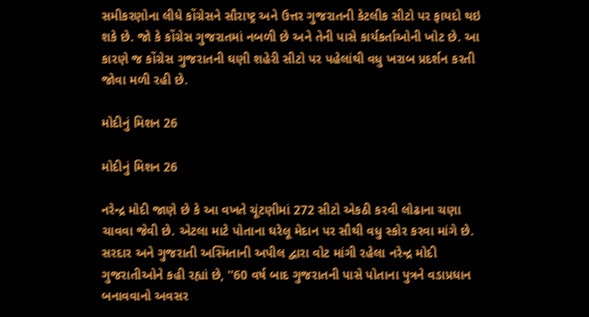સમીકરણોના લીધે કોંગ્રેસને સૌરાષ્ટ્ર અને ઉત્તર ગુજરાતની કેટલીક સીટો પર ફાયદો થઇ શકે છે. જો કે કોંગ્રેસ ગુજરાતમાં નબળી છે અને તેની પાસે કાર્યકર્તાઓની ખોટ છે. આ કારણે જ કોંગ્રેસ ગુજરાતની ઘણી શહેરી સીટો પર પહેલાંથી વધુ ખરાબ પ્રદર્શન કરતી જોવા મળી રહી છે.

મોદીનું મિશન 26

મોદીનું મિશન 26

નરેન્દ્ર મોદી જાણે છે કે આ વખતે ચૂંટણીમાં 272 સીટો એકઠી કરવી લોઢાના ચણા ચાવવા જેવી છે. એટલા માટે પોતાના ઘરેલૂ મેદાન પર સૌથી વધુ સ્કોર કરવા માંગે છે. સરદાર અને ગુજરાતી અસ્મિતાની અપીલ દ્વારા વોટ માંગી રહેલા નરેન્દ્ર મોદી ગુજરાતીઓને કહી રહ્યાં છે, ''60 વર્ષ બાદ ગુજરાતની પાસે પોતાના પુત્રને વડાપ્રધાન બનાવવાનો અવસર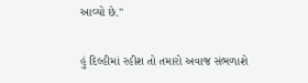આવ્યો છે.''

હું દિલ્હીમાં રહીશ તો તમારો અવાજ સંભળાશે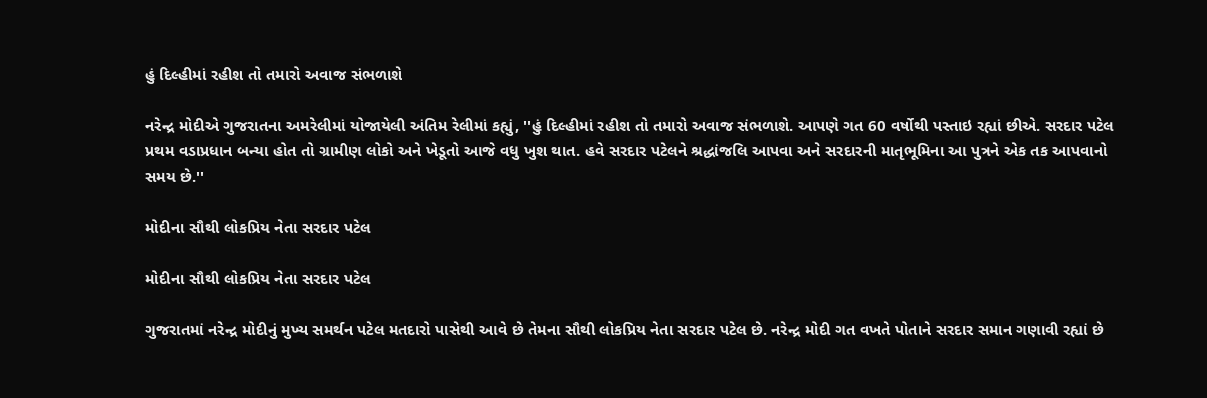હું દિલ્હીમાં રહીશ તો તમારો અવાજ સંભળાશે

નરેન્દ્ર મોદીએ ગુજરાતના અમરેલીમાં યોજાયેલી અંતિમ રેલીમાં કહ્યું, ''હું દિલ્હીમાં રહીશ તો તમારો અવાજ સંભળાશે. આપણે ગત 60 વર્ષોથી પસ્તાઇ રહ્યાં છીએ. સરદાર પટેલ પ્રથમ વડાપ્રધાન બન્યા હોત તો ગ્રામીણ લોકો અને ખેડૂતો આજે વધુ ખુશ થાત. હવે સરદાર પટેલને શ્રદ્ધાંજલિ આપવા અને સરદારની માતૃભૂમિના આ પુત્રને એક તક આપવાનો સમય છે.''

મોદીના સૌથી લોકપ્રિય નેતા સરદાર પટેલ

મોદીના સૌથી લોકપ્રિય નેતા સરદાર પટેલ

ગુજરાતમાં નરેન્દ્ર મોદીનું મુખ્ય સમર્થન પટેલ મતદારો પાસેથી આવે છે તેમના સૌથી લોકપ્રિય નેતા સરદાર પટેલ છે. નરેન્દ્ર મોદી ગત વખતે પોતાને સરદાર સમાન ગણાવી રહ્યાં છે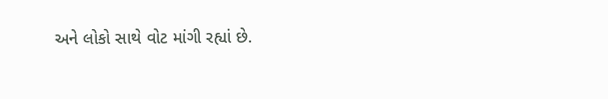અને લોકો સાથે વોટ માંગી રહ્યાં છે.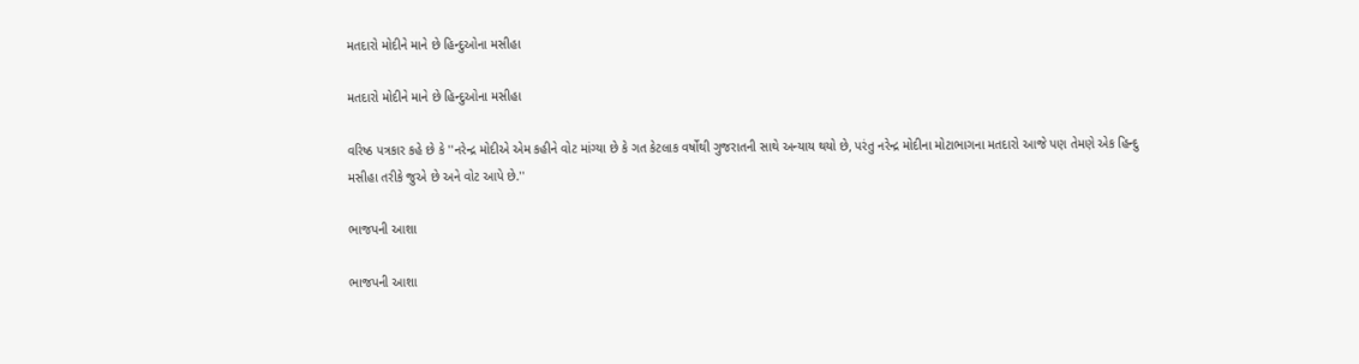મતદારો મોદીને માને છે હિન્દુઓના મસીહા

મતદારો મોદીને માને છે હિન્દુઓના મસીહા

વરિષ્ઠ પત્રકાર કહે છે કે ''નરેન્દ્ર મોદીએ એમ કહીને વોટ માંગ્યા છે કે ગત કેટલાક વર્ષોથી ગુજરાતની સાથે અન્યાય થયો છે, પરંતુ નરેન્દ્ર મોદીના મોટાભાગના મતદારો આજે પણ તેમણે એક હિન્દુ મસીહા તરીકે જુએ છે અને વોટ આપે છે.''

ભાજપની આશા

ભાજપની આશા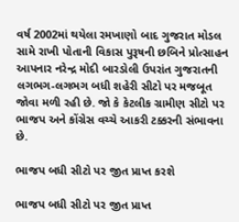વર્ષ 2002માં થયેલા રમખાણો બાદ ગુજરાત મોડલ સામે રાખી પોતાની વિકાસ પુરૂષની છબિને પ્રોત્સાહન આપનાર નરેન્દ્ર મોદી બારડોલી ઉપરાંત ગુજરાતની લગભગ-લગભગ બધી શહેરી સીટો પર મજબૂત જોવા મળી રહી છે. જો કે કેટલીક ગ્રામીણ સીટો પર ભાજપ અને કોંગ્રેસ વચ્ચે આકરી ટક્કરની સંભાવના છે.

ભાજપ બધી સીટો પર જીત પ્રાપ્ત કરશે

ભાજપ બધી સીટો પર જીત પ્રાપ્ત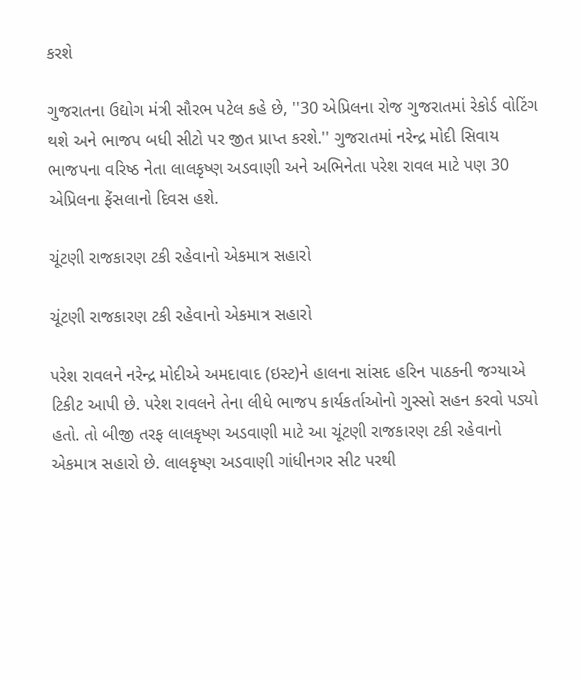કરશે

ગુજરાતના ઉદ્યોગ મંત્રી સૌરભ પટેલ કહે છે, ''30 એપ્રિલના રોજ ગુજરાતમાં રેકોર્ડ વોટિંગ થશે અને ભાજપ બધી સીટો પર જીત પ્રાપ્ત કરશે.'' ગુજરાતમાં નરેન્દ્ર મોદી સિવાય ભાજપના વરિષ્ઠ નેતા લાલકૃષ્ણ અડવાણી અને અભિનેતા પરેશ રાવલ માટે પણ 30 એપ્રિલના ફેંસલાનો દિવસ હશે.

ચૂંટણી રાજકારણ ટકી રહેવાનો એકમાત્ર સહારો

ચૂંટણી રાજકારણ ટકી રહેવાનો એકમાત્ર સહારો

પરેશ રાવલને નરેન્દ્ર મોદીએ અમદાવાદ (ઇસ્ટ)ને હાલના સાંસદ હરિન પાઠકની જગ્યાએ ટિકીટ આપી છે. પરેશ રાવલને તેના લીધે ભાજપ કાર્યકર્તાઓનો ગુસ્સો સહન કરવો પડ્યો હતો. તો બીજી તરફ લાલકૃષ્ણ અડવાણી માટે આ ચૂંટણી રાજકારણ ટકી રહેવાનો એકમાત્ર સહારો છે. લાલકૃષ્ણ અડવાણી ગાંધીનગર સીટ પરથી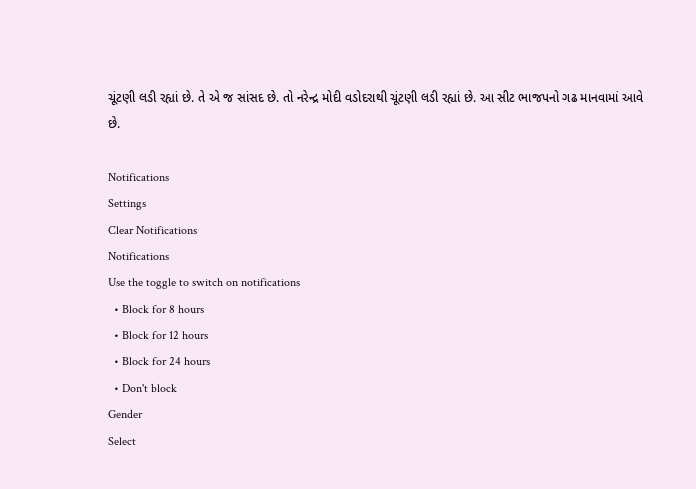ચૂંટણી લડી રહ્યાં છે. તે એ જ સાંસદ છે. તો નરેન્દ્ર મોદી વડોદરાથી ચૂંટણી લડી રહ્યાં છે. આ સીટ ભાજપનો ગઢ માનવામાં આવે છે.

Notifications
Settings
Clear Notifications
Notifications
Use the toggle to switch on notifications
  • Block for 8 hours
  • Block for 12 hours
  • Block for 24 hours
  • Don't block
Gender
Select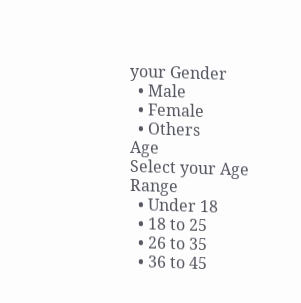your Gender
  • Male
  • Female
  • Others
Age
Select your Age Range
  • Under 18
  • 18 to 25
  • 26 to 35
  • 36 to 45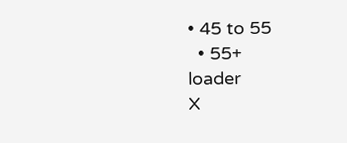• 45 to 55
  • 55+
loader
X